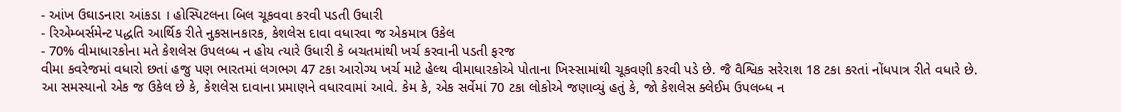- આંખ ઉઘાડનારા આંકડા । હોસ્પિટલના બિલ ચૂકવવા કરવી પડતી ઉધારી
- રિએમ્બર્સમેન્ટ પદ્ધતિ આર્થિક રીતે નુકસાનકારક, કેશલેસ દાવા વધારવા જ એકમાત્ર ઉકેલ
- 70% વીમાધારકોના મતે કેશલેસ ઉપલબ્ધ ન હોય ત્યારે ઉધારી કે બચતમાંથી ખર્ચ કરવાની પડતી ફરજ
વીમા કવરેજમાં વધારો છતાં હજુ પણ ભારતમાં લગભગ 47 ટકા આરોગ્ય ખર્ચ માટે હેલ્થ વીમાધારકોએ પોતાના ખિસ્સામાંથી ચૂકવણી કરવી પડે છે. જૈ વૈશ્વિક સરેરાશ 18 ટકા કરતાં નોંધપાત્ર રીતે વધારે છે.
આ સમસ્યાનો એક જ ઉકેલ છે કે, કેશલેસ દાવાના પ્રમાણને વધારવામાં આવે. કેમ કે, એક સર્વેમાં 70 ટકા લોકોએ જણાવ્યું હતું કે, જો કેશલેસ ક્લેઈમ ઉપલબ્ધ ન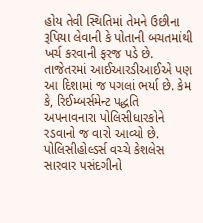હોય તેવી સ્થિતિમાં તેમને ઉછીના રૂપિયા લેવાની કે પોતાની બચતમાંથી ખર્ચ કરવાની ફરજ પડે છે. તાજેતરમાં આઈઆરડીઆઈએ પણ આ દિશામાં જ પગલાં ભર્યા છે. કેમ કે, રિઈમ્બર્સમેન્ટ પદ્ધતિ અપનાવનારા પોલિસીધારકોને રડવાનો જ વારો આવ્યો છે. પોલિસીહોલ્ડર્સ વચ્ચે કેશલેસ સારવાર પસંદગીનો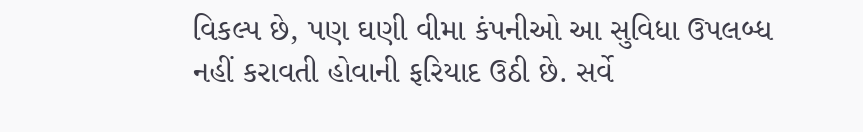વિકલ્પ છે, પણ ઘણી વીમા કંપનીઓ આ સુવિધા ઉપલબ્ધ નહીં કરાવતી હોવાની ફરિયાદ ઉઠી છે. સર્વે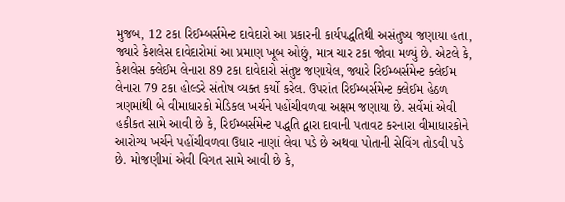મુજબ, 12 ટકા રિઈમ્બર્સમેન્ટ દાવેદારો આ પ્રકારની કાર્યપદ્ધતિથી અસંતુષ્ય જણાયા હતા, જ્યારે કેશલેસ દાવેદારોમાં આ પ્રમાણ ખૂબ ઓછું, માત્ર ચાર ટકા જોવા મળ્યું છે. એટલે કે, કેશલેસ ક્લેઈમ લેનારા 89 ટકા દાવેદારો સંતુષ્ટ જણાયેલ, જ્યારે રિઈમ્બર્સમેન્ટ ક્લેઈમ લેનારા 79 ટકા હોલ્ડરે સંતોષ વ્યક્ત કર્યો કરેલ. ઉપરાંત રિઈમ્બર્સમેન્ટ ક્લેઈમ હેઠળ ત્રણમાંથી બે વીમાધારકો મેડિકલ ખર્ચને પહોંચીવળવા અક્ષમ જણાયા છે. સર્વેમાં એવી હકીકત સામે આવી છે કે, રિઈમ્બર્સમેન્ટ પદ્ધતિ દ્વારા દાવાની પતાવટ કરનારા વીમાધારકોને આરોગ્ય ખર્ચને પહોંચીવળવા ઉધાર નાણાં લેવા પડે છે અથવા પોતાની સેવિંગ તોડવી પડે છે. મોજણીમાં એવી વિગત સામે આવી છે કે,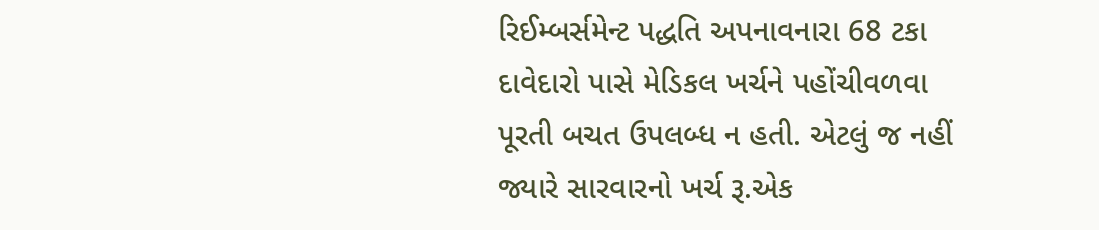રિઈમ્બર્સમેન્ટ પદ્ધતિ અપનાવનારા 68 ટકા દાવેદારો પાસે મેડિકલ ખર્ચને પહોંચીવળવા પૂરતી બચત ઉપલબ્ધ ન હતી. એટલું જ નહીં જ્યારે સારવારનો ખર્ચ રૂ.એક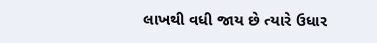લાખથી વધી જાય છે ત્યારે ઉધાર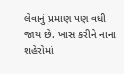લેવાનું પ્રમાણ પણ વધી જાય છે. ખાસ કરીને નાના શહેરોમાં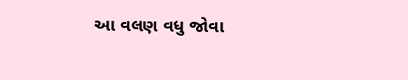આ વલણ વધુ જોવા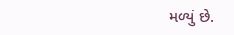મળ્યું છે.